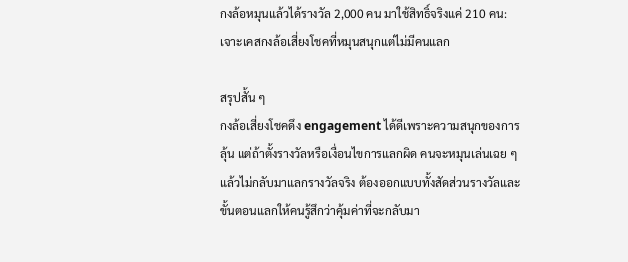กงล้อหมุนแล้วได้รางวัล 2,000 คน มาใช้สิทธิ์จริงแค่ 210 คน: เจาะเคสกงล้อเสี่ยงโชคที่หมุนสนุกแต่ไม่มีคนแลก

สรุปสั้น ๆ
กงล้อเสี่ยงโชคดึง engagement ได้ดีเพราะความสนุกของการลุ้น แต่ถ้าตั้งรางวัลหรือเงื่อนไขการแลกผิด คนจะหมุนเล่นเฉย ๆ แล้วไม่กลับมาแลกรางวัลจริง ต้องออกแบบทั้งสัดส่วนรางวัลและขั้นตอนแลกให้คนรู้สึกว่าคุ้มค่าที่จะกลับมา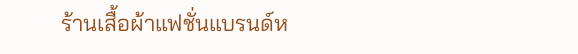ร้านเสื้อผ้าแฟชั่นแบรนด์ห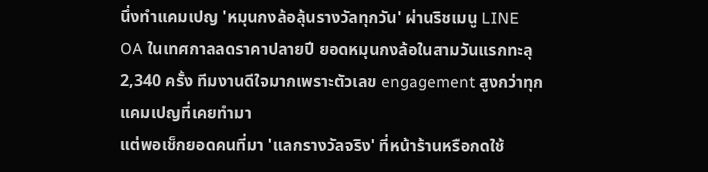นึ่งทำแคมเปญ 'หมุนกงล้อลุ้นรางวัลทุกวัน' ผ่านริชเมนู LINE OA ในเทศกาลลดราคาปลายปี ยอดหมุนกงล้อในสามวันแรกทะลุ 2,340 ครั้ง ทีมงานดีใจมากเพราะตัวเลข engagement สูงกว่าทุกแคมเปญที่เคยทำมา
แต่พอเช็กยอดคนที่มา 'แลกรางวัลจริง' ที่หน้าร้านหรือกดใช้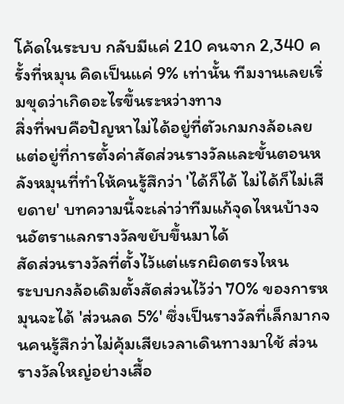โค้ดในระบบ กลับมีแค่ 210 คนจาก 2,340 ครั้งที่หมุน คิดเป็นแค่ 9% เท่านั้น ทีมงานเลยเริ่มขุดว่าเกิดอะไรขึ้นระหว่างทาง
สิ่งที่พบคือปัญหาไม่ได้อยู่ที่ตัวเกมกงล้อเลย แต่อยู่ที่การตั้งค่าสัดส่วนรางวัลและขั้นตอนหลังหมุนที่ทำให้คนรู้สึกว่า 'ได้ก็ได้ ไม่ได้ก็ไม่เสียดาย' บทความนี้จะเล่าว่าทีมแก้จุดไหนบ้างจนอัตราแลกรางวัลขยับขึ้นมาได้
สัดส่วนรางวัลที่ตั้งไว้แต่แรกผิดตรงไหน
ระบบกงล้อเดิมตั้งสัดส่วนไว้ว่า 70% ของการหมุนจะได้ 'ส่วนลด 5%' ซึ่งเป็นรางวัลที่เล็กมากจนคนรู้สึกว่าไม่คุ้มเสียเวลาเดินทางมาใช้ ส่วนรางวัลใหญ่อย่างเสื้อ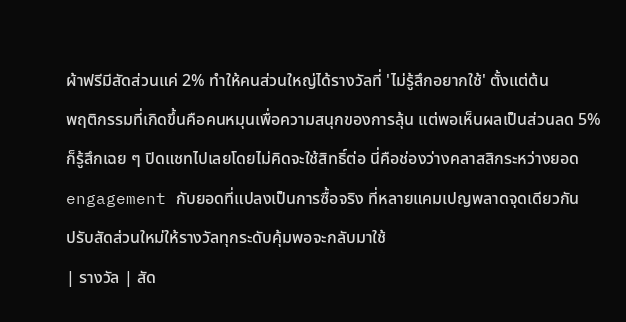ผ้าฟรีมีสัดส่วนแค่ 2% ทำให้คนส่วนใหญ่ได้รางวัลที่ 'ไม่รู้สึกอยากใช้' ตั้งแต่ต้น
พฤติกรรมที่เกิดขึ้นคือคนหมุนเพื่อความสนุกของการลุ้น แต่พอเห็นผลเป็นส่วนลด 5% ก็รู้สึกเฉย ๆ ปิดแชทไปเลยโดยไม่คิดจะใช้สิทธิ์ต่อ นี่คือช่องว่างคลาสสิกระหว่างยอด engagement กับยอดที่แปลงเป็นการซื้อจริง ที่หลายแคมเปญพลาดจุดเดียวกัน
ปรับสัดส่วนใหม่ให้รางวัลทุกระดับคุ้มพอจะกลับมาใช้
| รางวัล | สัด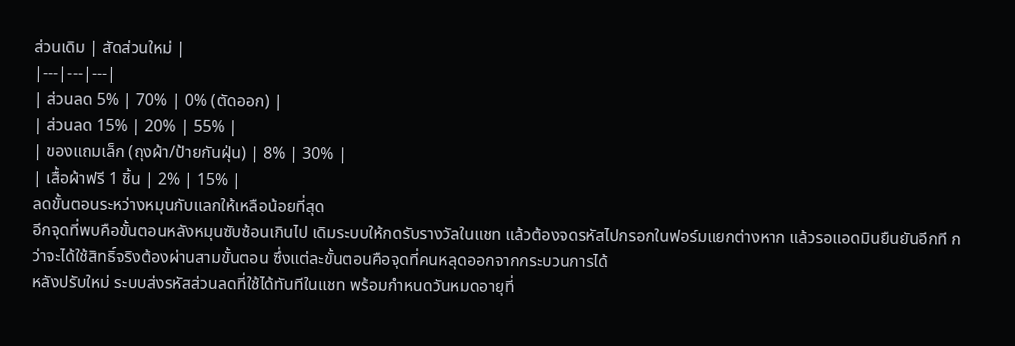ส่วนเดิม | สัดส่วนใหม่ |
|---|---|---|
| ส่วนลด 5% | 70% | 0% (ตัดออก) |
| ส่วนลด 15% | 20% | 55% |
| ของแถมเล็ก (ถุงผ้า/ป้ายกันฝุ่น) | 8% | 30% |
| เสื้อผ้าฟรี 1 ชิ้น | 2% | 15% |
ลดขั้นตอนระหว่างหมุนกับแลกให้เหลือน้อยที่สุด
อีกจุดที่พบคือขั้นตอนหลังหมุนซับซ้อนเกินไป เดิมระบบให้กดรับรางวัลในแชท แล้วต้องจดรหัสไปกรอกในฟอร์มแยกต่างหาก แล้วรอแอดมินยืนยันอีกที กว่าจะได้ใช้สิทธิ์จริงต้องผ่านสามขั้นตอน ซึ่งแต่ละขั้นตอนคือจุดที่คนหลุดออกจากกระบวนการได้
หลังปรับใหม่ ระบบส่งรหัสส่วนลดที่ใช้ได้ทันทีในแชท พร้อมกำหนดวันหมดอายุที่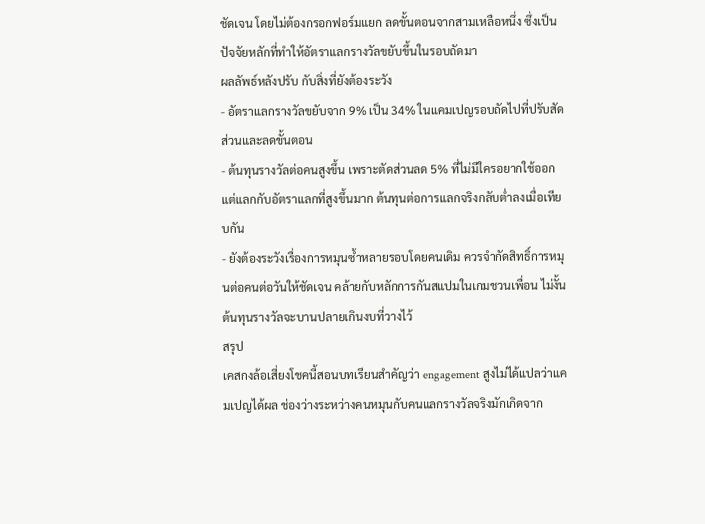ชัดเจน โดยไม่ต้องกรอกฟอร์มแยก ลดขั้นตอนจากสามเหลือหนึ่ง ซึ่งเป็นปัจจัยหลักที่ทำให้อัตราแลกรางวัลขยับขึ้นในรอบถัดมา
ผลลัพธ์หลังปรับ กับสิ่งที่ยังต้องระวัง
- อัตราแลกรางวัลขยับจาก 9% เป็น 34% ในแคมเปญรอบถัดไปที่ปรับสัดส่วนและลดขั้นตอน
- ต้นทุนรางวัลต่อคนสูงขึ้น เพราะตัดส่วนลด 5% ที่ไม่มีใครอยากใช้ออก แต่แลกกับอัตราแลกที่สูงขึ้นมาก ต้นทุนต่อการแลกจริงกลับต่ำลงเมื่อเทียบกัน
- ยังต้องระวังเรื่องการหมุนซ้ำหลายรอบโดยคนเดิม ควรจำกัดสิทธิ์การหมุนต่อคนต่อวันให้ชัดเจน คล้ายกับหลักการกันสแปมในเกมชวนเพื่อน ไม่งั้นต้นทุนรางวัลจะบานปลายเกินงบที่วางไว้
สรุป
เคสกงล้อเสี่ยงโชคนี้สอนบทเรียนสำคัญว่า engagement สูงไม่ได้แปลว่าแคมเปญได้ผล ช่องว่างระหว่างคนหมุนกับคนแลกรางวัลจริงมักเกิดจาก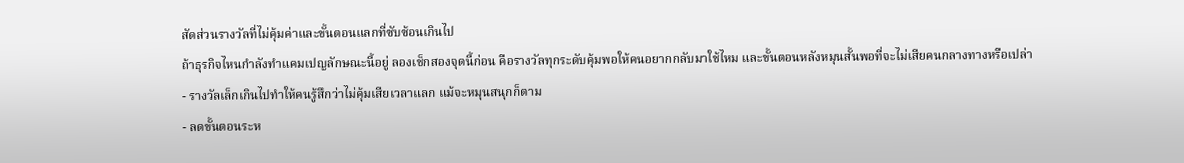สัดส่วนรางวัลที่ไม่คุ้มค่าและขั้นตอนแลกที่ซับซ้อนเกินไป
ถ้าธุรกิจไหนกำลังทำแคมเปญลักษณะนี้อยู่ ลองเช็กสองจุดนี้ก่อน คือรางวัลทุกระดับคุ้มพอให้คนอยากกลับมาใช้ไหม และขั้นตอนหลังหมุนสั้นพอที่จะไม่เสียคนกลางทางหรือเปล่า
- รางวัลเล็กเกินไปทำให้คนรู้สึกว่าไม่คุ้มเสียเวลาแลก แม้จะหมุนสนุกก็ตาม
- ลดขั้นตอนระห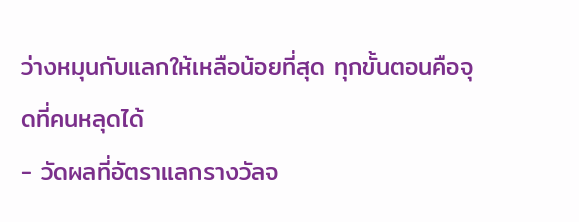ว่างหมุนกับแลกให้เหลือน้อยที่สุด ทุกขั้นตอนคือจุดที่คนหลุดได้
- วัดผลที่อัตราแลกรางวัลจ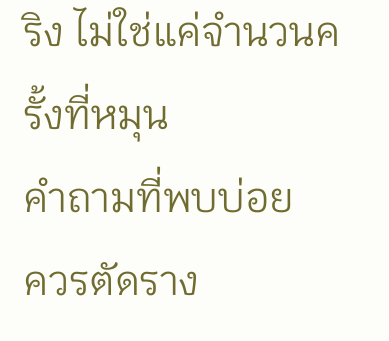ริง ไม่ใช่แค่จำนวนครั้งที่หมุน
คำถามที่พบบ่อย
ควรตัดราง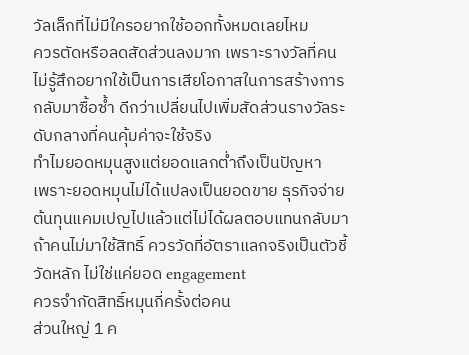วัลเล็กที่ไม่มีใครอยากใช้ออกทั้งหมดเลยไหม
ควรตัดหรือลดสัดส่วนลงมาก เพราะรางวัลที่คนไม่รู้สึกอยากใช้เป็นการเสียโอกาสในการสร้างการกลับมาซื้อซ้ำ ดีกว่าเปลี่ยนไปเพิ่มสัดส่วนรางวัลระดับกลางที่คนคุ้มค่าจะใช้จริง
ทำไมยอดหมุนสูงแต่ยอดแลกต่ำถึงเป็นปัญหา
เพราะยอดหมุนไม่ได้แปลงเป็นยอดขาย ธุรกิจจ่ายต้นทุนแคมเปญไปแล้วแต่ไม่ได้ผลตอบแทนกลับมาถ้าคนไม่มาใช้สิทธิ์ ควรวัดที่อัตราแลกจริงเป็นตัวชี้วัดหลัก ไม่ใช่แค่ยอด engagement
ควรจำกัดสิทธิ์หมุนกี่ครั้งต่อคน
ส่วนใหญ่ 1 ค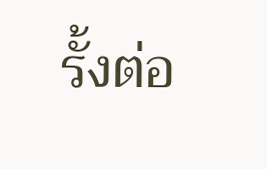รั้งต่อ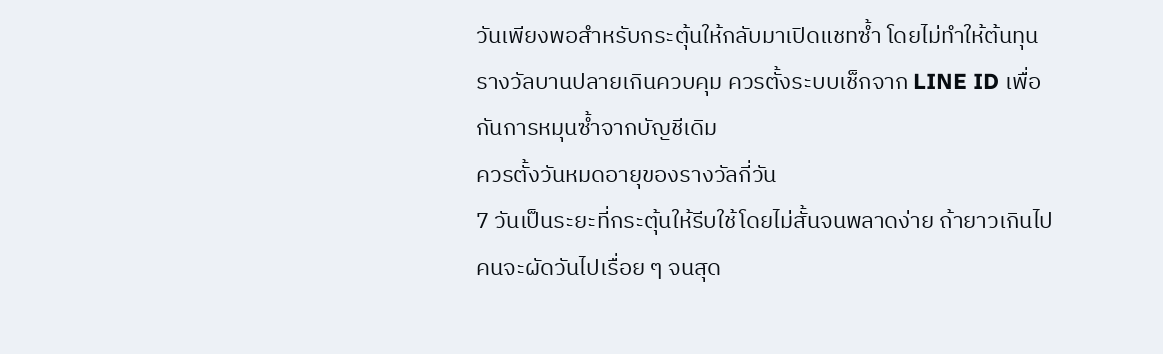วันเพียงพอสำหรับกระตุ้นให้กลับมาเปิดแชทซ้ำ โดยไม่ทำให้ต้นทุนรางวัลบานปลายเกินควบคุม ควรตั้งระบบเช็กจาก LINE ID เพื่อกันการหมุนซ้ำจากบัญชีเดิม
ควรตั้งวันหมดอายุของรางวัลกี่วัน
7 วันเป็นระยะที่กระตุ้นให้รีบใช้โดยไม่สั้นจนพลาดง่าย ถ้ายาวเกินไปคนจะผัดวันไปเรื่อย ๆ จนสุด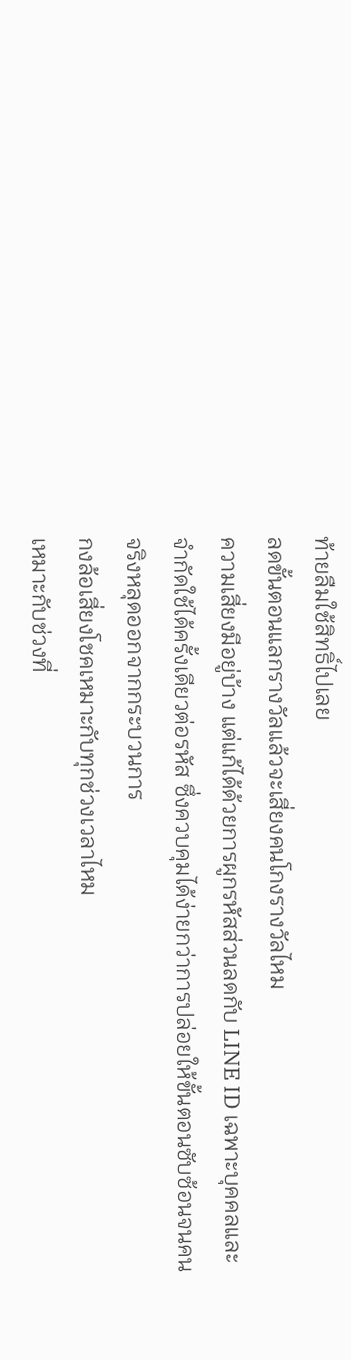ท้ายลืมใช้สิทธิ์ไปเลย
ลดขั้นตอนแลกรางวัลแล้วจะเสี่ยงคนโกงรางวัลไหม
ความเสี่ยงมีอยู่บ้าง แต่แก้ได้ด้วยการผูกรหัสส่วนลดกับ LINE ID เฉพาะบุคคลและจำกัดใช้ได้ครั้งเดียวต่อรหัส ซึ่งควบคุมได้ง่ายกว่าการปล่อยให้ขั้นตอนซับซ้อนจนคนจริงหลุดออกจากกระบวนการ
กงล้อเสี่ยงโชคเหมาะกับทุกช่วงเวลาไหม
เหมาะกับช่วงที่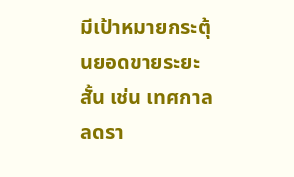มีเป้าหมายกระตุ้นยอดขายระยะสั้น เช่น เทศกาลลดรา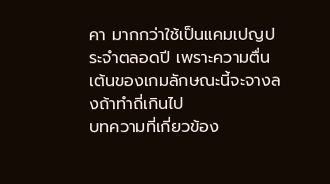คา มากกว่าใช้เป็นแคมเปญประจำตลอดปี เพราะความตื่นเต้นของเกมลักษณะนี้จะจางลงถ้าทำถี่เกินไป
บทความที่เกี่ยวข้อง